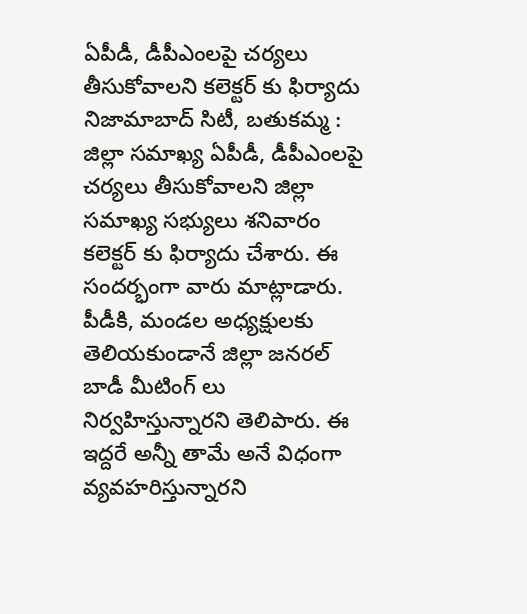ఏపీడీ, డీపీఎంలపై చర్యలు తీసుకోవాలని కలెక్టర్ కు ఫిర్యాదు
నిజామాబాద్ సిటీ, బతుకమ్మ : జిల్లా సమాఖ్య ఏపీడీ, డీపీఎంలపై చర్యలు తీసుకోవాలని జిల్లా సమాఖ్య సభ్యులు శనివారం కలెక్టర్ కు ఫిర్యాదు చేశారు. ఈ సందర్భంగా వారు మాట్లాడారు. పీడీకి, మండల అధ్యక్షులకు తెలియకుండానే జిల్లా జనరల్ బాడీ మీటింగ్ లు నిర్వహిస్తున్నారని తెలిపారు. ఈ ఇద్దరే అన్నీ తామే అనే విధంగా వ్యవహరిస్తున్నారని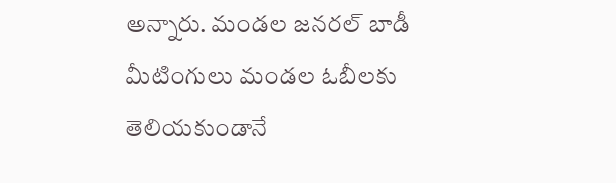అన్నారు. మండల జనరల్ బాడీ మీటింగులు మండల ఓబీలకు తెలియకుండానే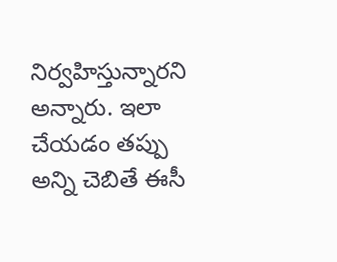నిర్వహిస్తున్నారని అన్నారు. ఇలా చేయడం తప్పు అన్ని చెబితే ఈసీ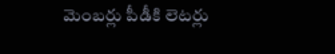మెంబర్లు పీడీకి లెటర్లు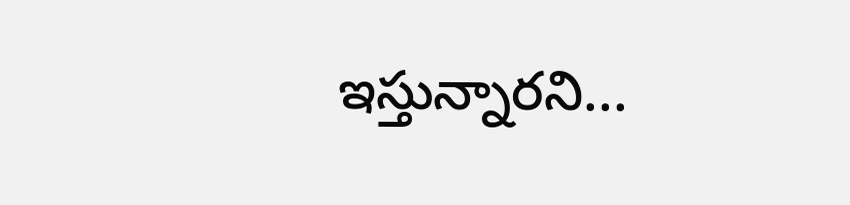ఇస్తున్నారని...